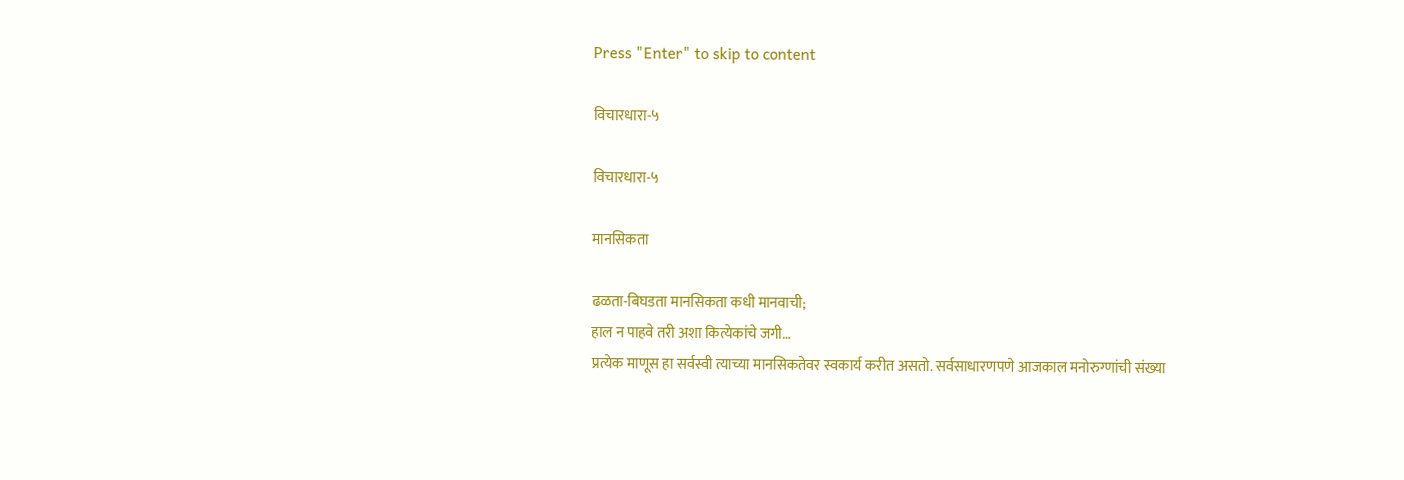Press "Enter" to skip to content

विचारधारा-५

विचारधारा-५

मानसिकता

ढळता-बिघडता मानसिकता कधी मानवाची;
हाल न पाहवे तरी अशा कित्येकांचे जगी…
प्रत्येक माणूस हा सर्वस्वी त्याच्या मानसिकतेवर स्वकार्य करीत असतो. सर्वसाधारणपणे आजकाल मनोरुग्णांची संख्या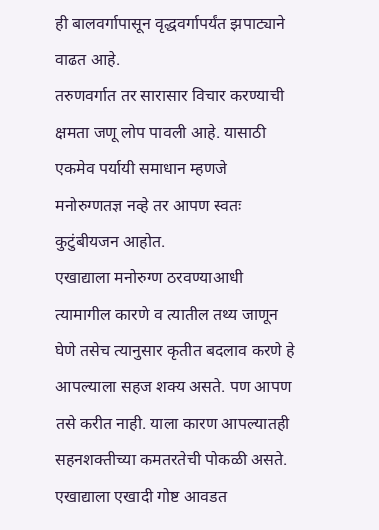ही बालवर्गापासून वृद्धवर्गापर्यंत झपाट्याने वाढत आहे.
तरुणवर्गात तर सारासार विचार करण्याची क्षमता जणू लोप पावली आहे. यासाठी एकमेव पर्यायी समाधान म्हणजे मनोरुग्णतज्ञ नव्हे तर आपण स्वतः कुटुंबीयजन आहोत.
एखाद्याला मनोरुग्ण ठरवण्याआधी त्यामागील कारणे व त्यातील तथ्य जाणून घेणे तसेच त्यानुसार कृतीत बदलाव करणे हे आपल्याला सहज शक्य असते. पण आपण तसे करीत नाही. याला कारण आपल्यातही सहनशक्तीच्या कमतरतेची पोकळी असते.
एखाद्याला एखादी गोष्ट आवडत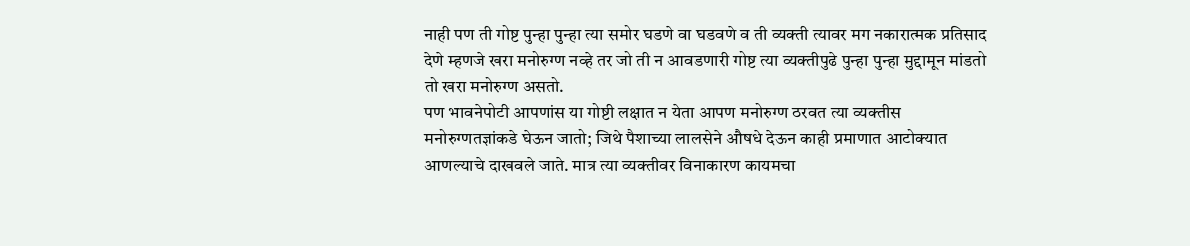नाही पण ती गोष्ट पुन्हा पुन्हा त्या समोर घडणे वा घडवणे व ती व्यक्ती त्यावर मग नकारात्मक प्रतिसाद देणे म्हणजे खरा मनोरुग्ण नव्हे तर जो ती न आवडणारी गोष्ट त्या व्यक्तीपुढे पुन्हा पुन्हा मुद्दामून मांडतो तो खरा मनोरुग्ण असतो.
पण भावनेपोटी आपणांस या गोष्टी लक्षात न येता आपण मनोरुग्ण ठरवत त्या व्यक्तीस मनोरुग्णतज्ञांकडे घेऊन जातो; जिथे पैशाच्या लालसेने औषधे देऊन काही प्रमाणात आटोक्यात आणल्याचे दाखवले जाते. मात्र त्या व्यक्तीवर विनाकारण कायमचा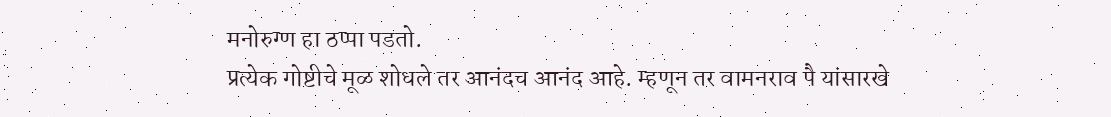मनोरुग्ण हा ठप्पा पडतो.
प्रत्येक गोष्टीचे मूळ शोधले तर आनंदच आनंद आहे. म्हणून तर वामनराव पै यांसारखे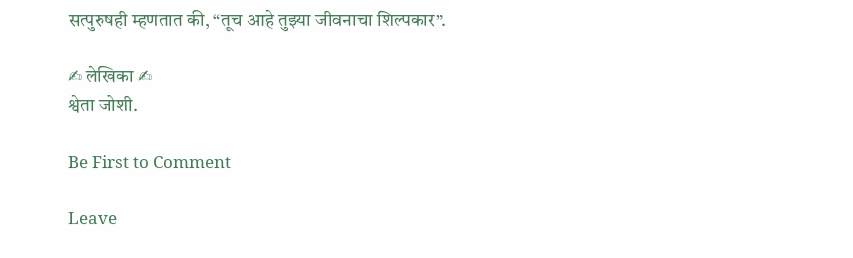सत्पुरुषही म्हणतात की, “तूच आहे तुझ्या जीवनाचा शिल्पकार”.

✍ लेखिका ✍
श्वेता जोशी.

Be First to Comment

Leave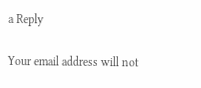a Reply

Your email address will not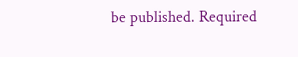be published. Required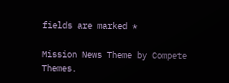fields are marked *

Mission News Theme by Compete Themes.